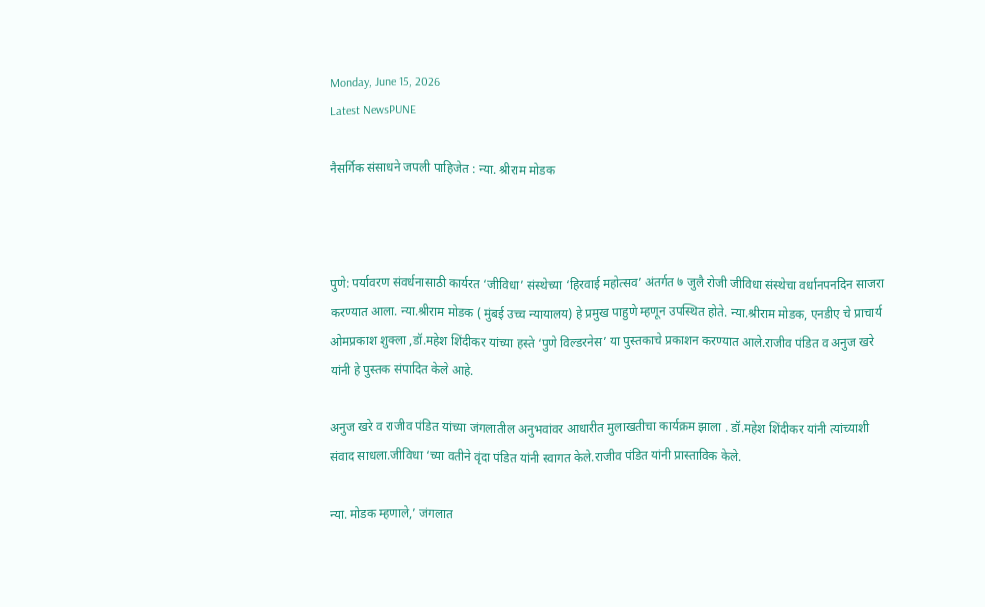Monday, June 15, 2026
Latest NewsPUNE

नैसर्गिक संसाधने जपली पाहिजेत : न्या. श्रीराम मोडक



पुणे: पर्यावरण संवर्धनासाठी कार्यरत ‘जीविधा’ संस्थेच्या ‘हिरवाई महोत्सव’ अंतर्गत ७ जुलै रोजी जीविधा संस्थेचा वर्धानपनदिन साजरा करण्यात आला. न्या.श्रीराम मोडक ( मुंबई उच्च न्यायालय) हे प्रमुख पाहुणे म्हणून उपस्थित होते. न्या.श्रीराम मोडक, एनडीए चे प्राचार्य ओमप्रकाश शुक्ला ,डॉ.महेश शिंदीकर यांच्या हस्ते ‘पुणे विल्डरनेस’ या पुस्तकाचे प्रकाशन करण्यात आले.राजीव पंडित व अनुज खरे यांनी हे पुस्तक संपादित केले आहे.

अनुज खरे व राजीव पंडित यांच्या जंगलातील अनुभवांवर आधारीत मुलाखतीचा कार्यक्रम झाला . डॉ.महेश शिंदीकर यांनी त्यांच्याशी संवाद साधला.जीविधा ‘च्या वतीने वृंदा पंडित यांनी स्वागत केले.राजीव पंडित यांनी प्रास्ताविक केले.

न्या. मोडक म्हणाले,’ जंगलात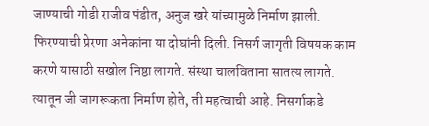जाण्याची गोडी राजीव पंडीत, अनुज खरे यांच्यामुळे निर्माण झाली. फिरण्याची प्रेरणा अनेकांना या दोघांनी दिली. निसर्ग जागृती विषयक काम करणे यासाठी सखोल निष्ठा लागते. संस्था चालविताना सातत्य लागते. त्यातून जी जागरूकता निर्माण होते, ती महत्वाची आहे. निसर्गाकडे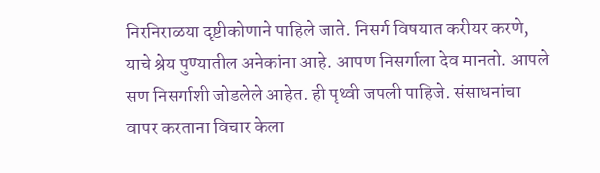निरनिराळया दृष्टीकोणाने पाहिले जाते. निसर्ग विषयात करीयर करणे, याचे श्रेय पुण्यातील अनेकांना आहे. आपण निसर्गाला देव मानतो. आपले सण निसर्गाशी जोडलेले आहेत. ही पृथ्वी जपली पाहिजे. संसाधनांचा वापर करताना विचार केला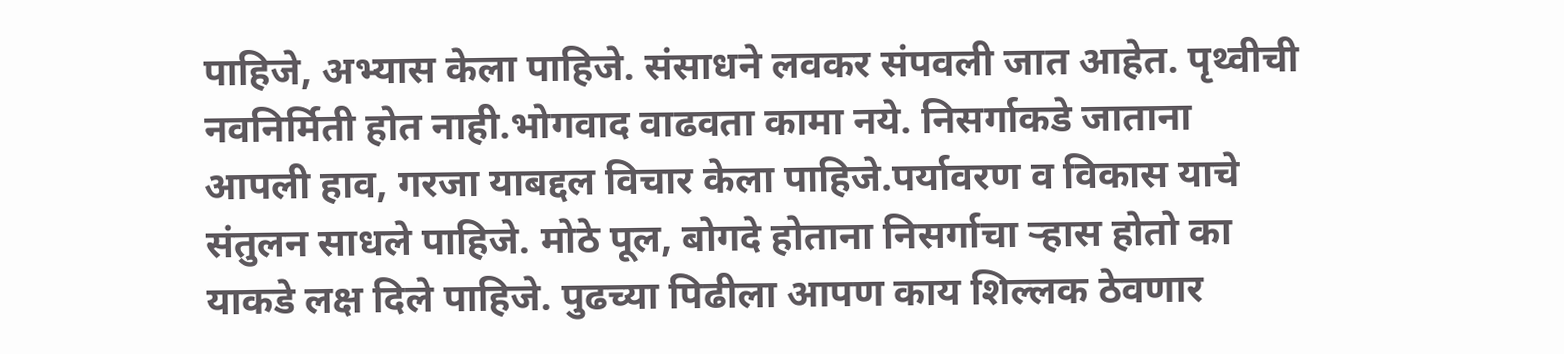पाहिजे, अभ्यास केला पाहिजे. संसाधने लवकर संपवली जात आहेत. पृथ्वीची नवनिर्मिती होत नाही.भोगवाद वाढवता कामा नये. निसर्गाकडे जाताना आपली हाव, गरजा याबद्दल विचार केला पाहिजे.पर्यावरण व विकास याचे संतुलन साधले पाहिजे. मोठे पूल, बोगदे होताना निसर्गाचा ऱ्हास होतो का याकडे लक्ष दिले पाहिजे. पुढच्या पिढीला आपण काय शिल्लक ठेवणार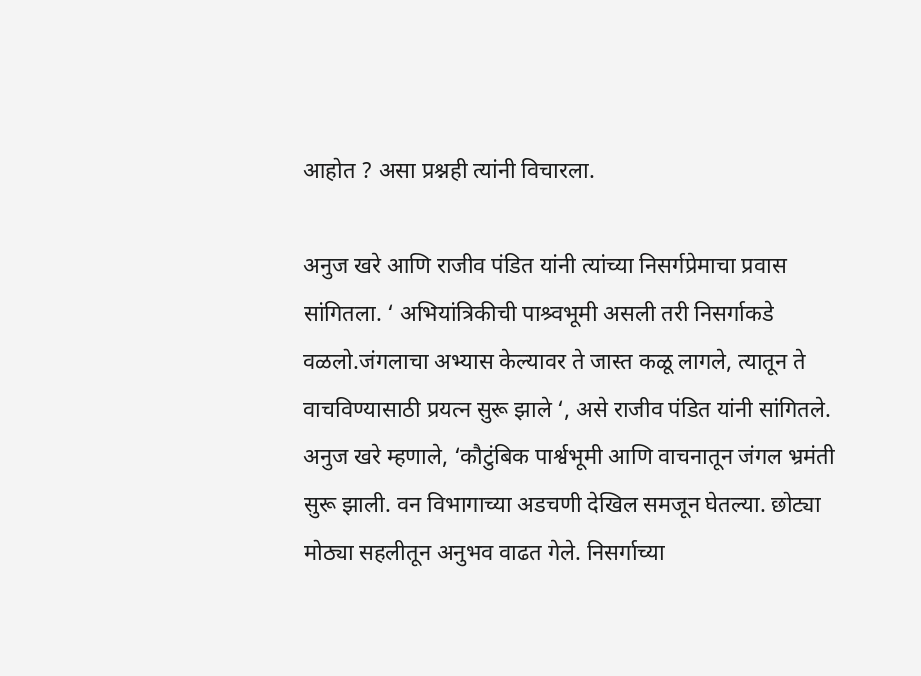आहोत ? असा प्रश्नही त्यांनी विचारला.

अनुज खरे आणि राजीव पंडित यांनी त्यांच्या निसर्गप्रेमाचा प्रवास सांगितला. ‘ अभियांत्रिकीची पाश्र्वभूमी असली तरी निसर्गाकडे वळलो.जंगलाचा अभ्यास केल्यावर ते जास्त कळू लागले, त्यातून ते वाचविण्यासाठी प्रयत्न सुरू झाले ‘, असे राजीव पंडित यांनी सांगितले. अनुज खरे म्हणाले, ‘कौटुंबिक पार्श्वभूमी आणि वाचनातून जंगल भ्रमंती सुरू झाली. वन विभागाच्या अडचणी देखिल समजून घेतल्या. छोट्या मोठ्या सहलीतून अनुभव वाढत गेले. निसर्गाच्या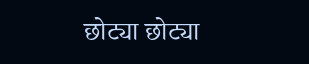छोट्या छोट्या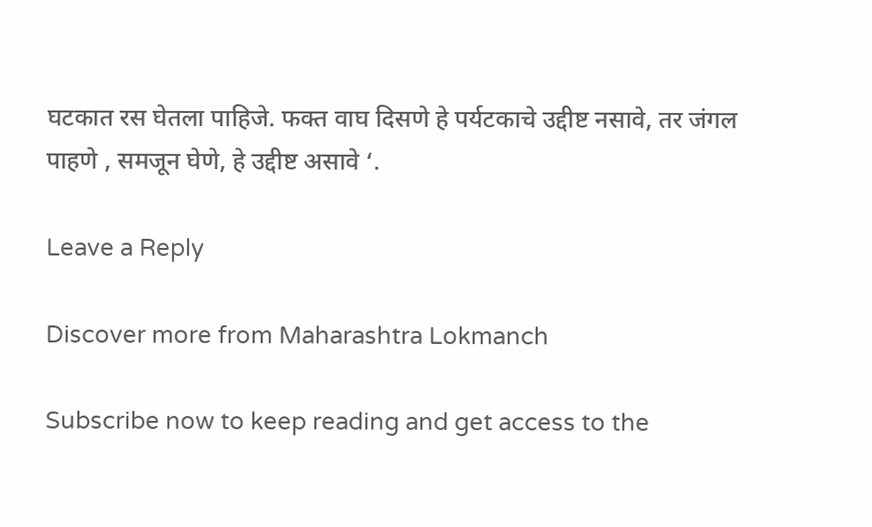घटकात रस घेतला पाहिजे. फक्त वाघ दिसणे हे पर्यटकाचे उद्दीष्ट नसावे, तर जंगल पाहणे , समजून घेणे, हे उद्दीष्ट असावे ‘.

Leave a Reply

Discover more from Maharashtra Lokmanch

Subscribe now to keep reading and get access to the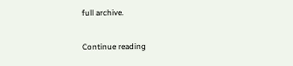full archive.

Continue reading